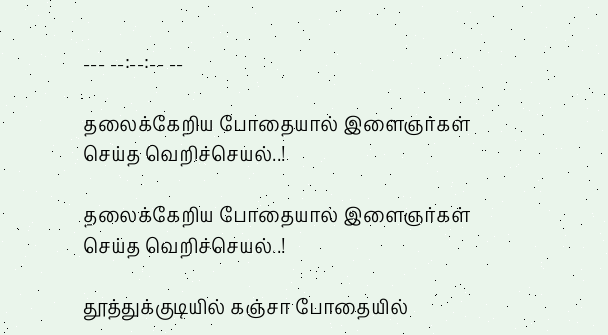--- --:--:-- --

தலைக்கேறிய போதையால் இளைஞர்கள் செய்த வெறிச்செயல்..!

தலைக்கேறிய போதையால் இளைஞர்கள் செய்த வெறிச்செயல்..!

தூத்துக்குடியில் கஞ்சா போதையில்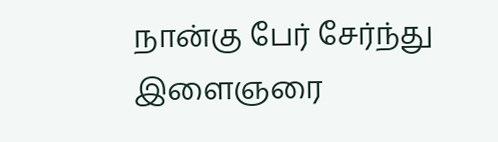நான்கு பேர் சேர்ந்து இளைஞரை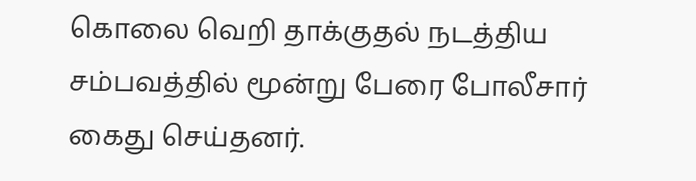கொலை வெறி தாக்குதல் நடத்திய சம்பவத்தில் மூன்று பேரை போலீசார் கைது செய்தனர்.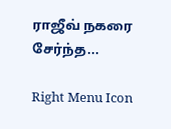ராஜீவ் நகரை சேர்ந்த...

Right Menu Icon